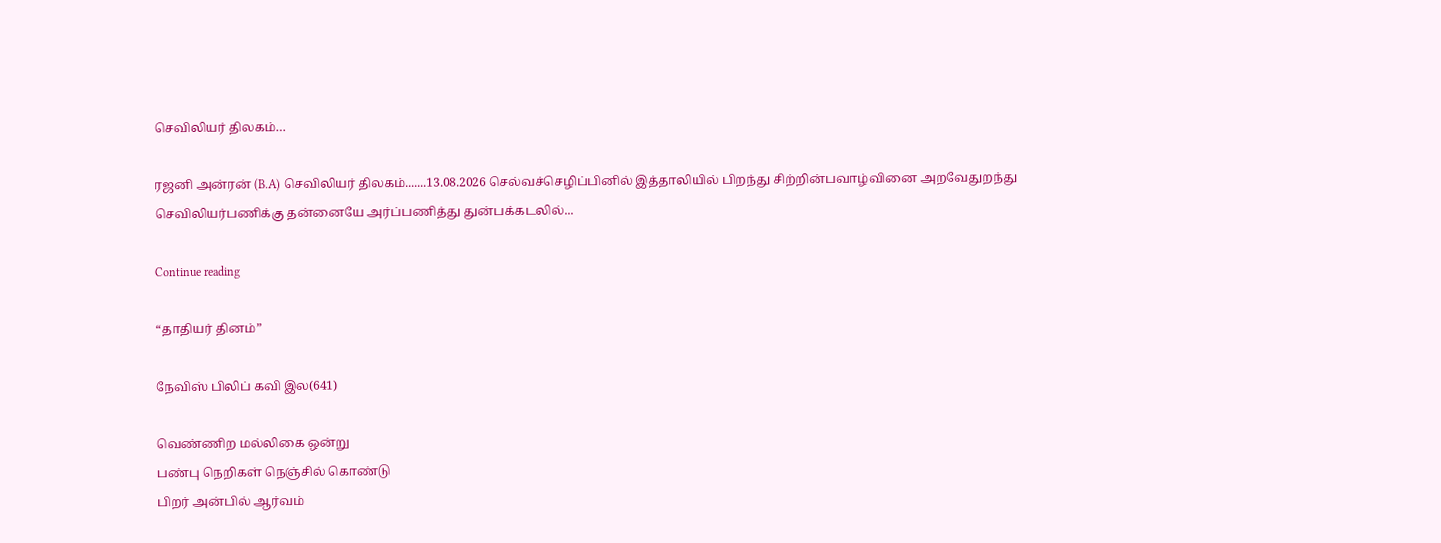செவிலியர் திலகம்…

ரஜனி அன்ரன் (B.A) செவிலியர் திலகம்.......13.08.2026 செல்வச்செழிப்பினில் இத்தாலியில் பிறந்து சிற்றின்பவாழ்வினை அறவேதுறந்து செவிலியர்பணிக்கு தன்னையே அர்ப்பணித்து துன்பக்கடலில்...

Continue reading

“தாதியர் தினம்”

நேவிஸ் பிலிப் கவி இல(641)

வெண்ணிற மல்லிகை ஒன்று
பண்பு நெறிகள் நெஞ்சில் கொண்டு
பிறர் அன்பில் ஆர்வம்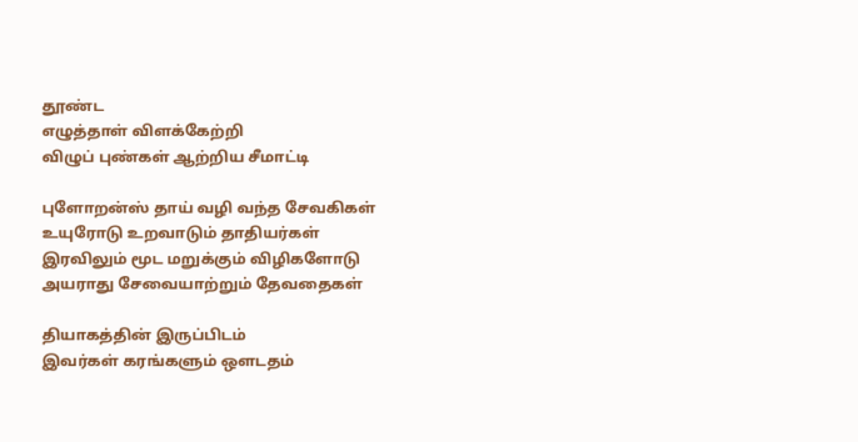தூண்ட
எழுத்தாள் விளக்கேற்றி
விழுப் புண்கள் ஆற்றிய சீமாட்டி

புளோறன்ஸ் தாய் வழி வந்த சேவகிகள்
உயுரோடு உறவாடும் தாதியர்கள்
இரவிலும் மூட மறுக்கும் விழிகளோடு
அயராது சேவையாற்றும் தேவதைகள்

தியாகத்தின் இருப்பிடம்
இவர்கள் கரங்களும் ஔடதம்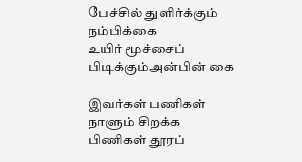பேச்சில் துளிர்க்கும் நம்பிக்கை
உயிர் மூச்சைப் பிடிக்கும்அன்பின் கை

இவர்கள் பணிகள் நாளும் சிறக்க
பிணிகள் தூரப்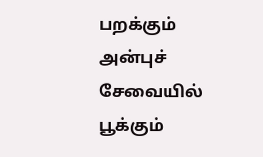பறக்கும்
அன்புச் சேவையில் பூக்கும்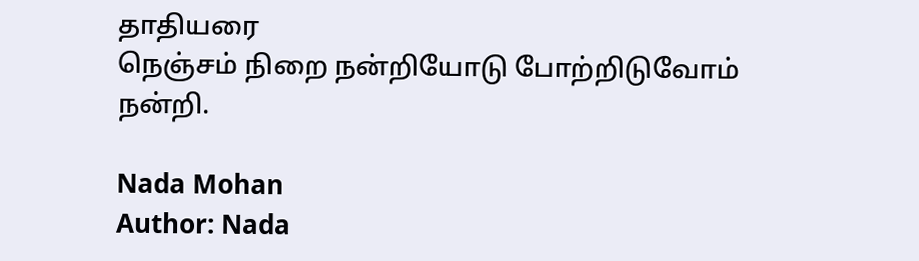தாதியரை
நெஞ்சம் நிறை நன்றியோடு போற்றிடுவோம்
நன்றி.

Nada Mohan
Author: Nada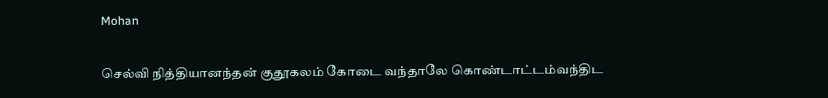Mohan

செல்வி நித்தியானந்தன் குதூகலம் கோடை வந்தாலே கொண்டாட்டம்வந்திட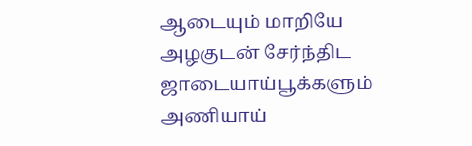ஆடையும் மாறியே அழகுடன் சேர்ந்திட ஜாடையாய்பூக்களும் அணியாய்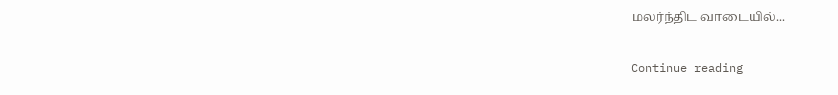மலர்ந்திட வாடையில்...

Continue reading